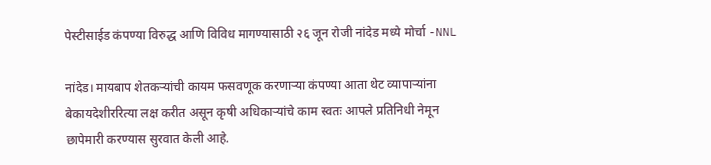पेस्टीसाईड कंपण्या विरुद्ध आणि विविध मागण्यासाठी २६ जून रोजी नांदेड मध्ये मोर्चा -NNL

नांदेड। मायबाप शेतकऱ्यांची कायम फसवणूक करणाऱ्या कंपण्या आता थेट व्यापाऱ्यांना बेकायदेशीररित्या लक्ष करीत असून कृषी अधिकाऱ्यांचे काम स्वतः आपले प्रतिनिधी नेमून छापेमारी करण्यास सुरवात केली आहे.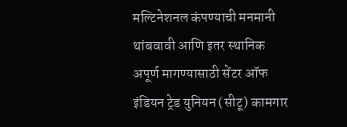मल्टिनेशनल कंपण्याची मनमानी थांबवावी आणि इतर स्थानिक अपूर्ण मागण्यासाठी सेंटर ऑफ इंडियन ट्रेड युनियन (सीटू) कामगार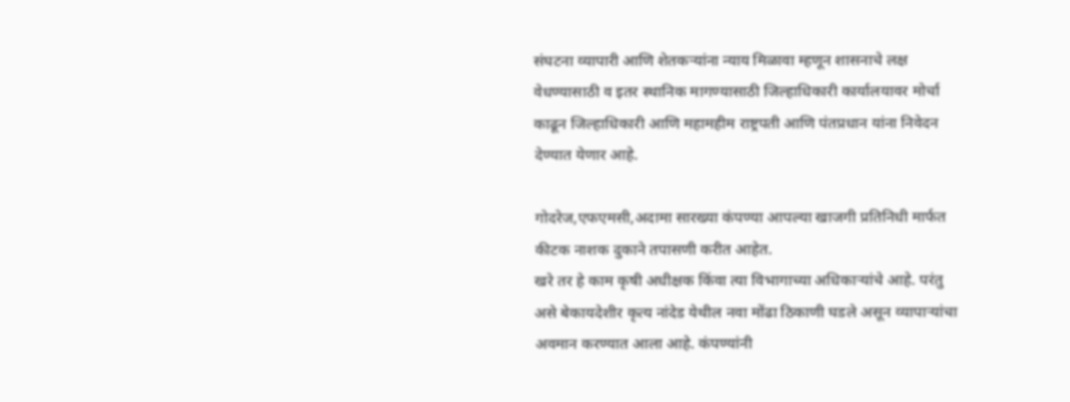संघटना व्यापारी आणि शेतकऱ्यांना न्याय मिळावा म्हणून शासनाचे लक्ष वेधण्यासाठी व इतर स्थानिक मागण्यासाठी जिल्हाधिकारी कार्यालयावर मोर्चा काढून जिल्हाधिकारी आणि महामहीम राष्ट्रपती आणि पंतप्रधान यांना निवेदन देण्यात येणार आहे.

गोदरेज,एफएमसी,अदामा सारख्या कंपण्या आपल्या खाजगी प्रतिनिधी मार्फत कीटक नाशक दुकाने तपासणी करीत आहेत.
खरे तर हे काम कृषी अधीक्षक किंवा त्या विभागाच्या अधिकाऱ्यांचे आहे. परंतु असे बेकायदेशीर कृत्य नांदेड येथील नवा मोंढा ठिकाणी घडले असून व्यापाऱ्यांचा अवमान करण्यात आला आहे. कंपण्यांनी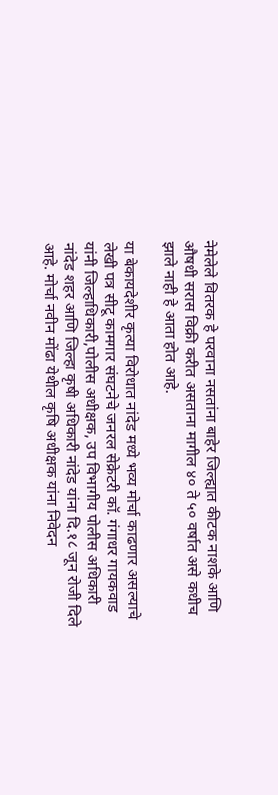नेमेलेले वितरक हे परवाना नसतांना बाहेर जिल्ह्यात कीटक नाशके आणि औषधी सरास विक्री करीत असताना मागील ४० ते ५० वर्षात असे कधीच झाले नाही हे आता होत आहे.

या बेकायदेशीर कृत्या विरोधात नांदेड मध्ये भव्य मोर्चा काढणार असल्याचे लेखी पत्र सीटू कामगार संघटनेचे जनरल सेक्रेटरी कॉ. गंगाधर गायकवाड यांनी जिल्हाधिकारी,पोलीस अधीक्षक, उप विभागीय पोलीस अधिकारी नांदेड शहर आणि जिल्हा कृषी अधिकारी नांदेड यांना दि.१८ जून रोजी दिले आहे. मोर्चा नवीन मोंढा येथील कृषि अधीक्षक यांना निवेदन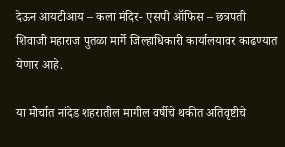देऊन आयटीआय – कला मंदिर- एसपी ऑफिस – छत्रपती शिवाजी महाराज पुतळा मार्गे जिल्हाधिकारी कार्यालयावर काढण्यात येणार आहे.

या मोर्चात नांदेड शहरातील मागील वर्षीचे थकीत अतिवृष्टीचे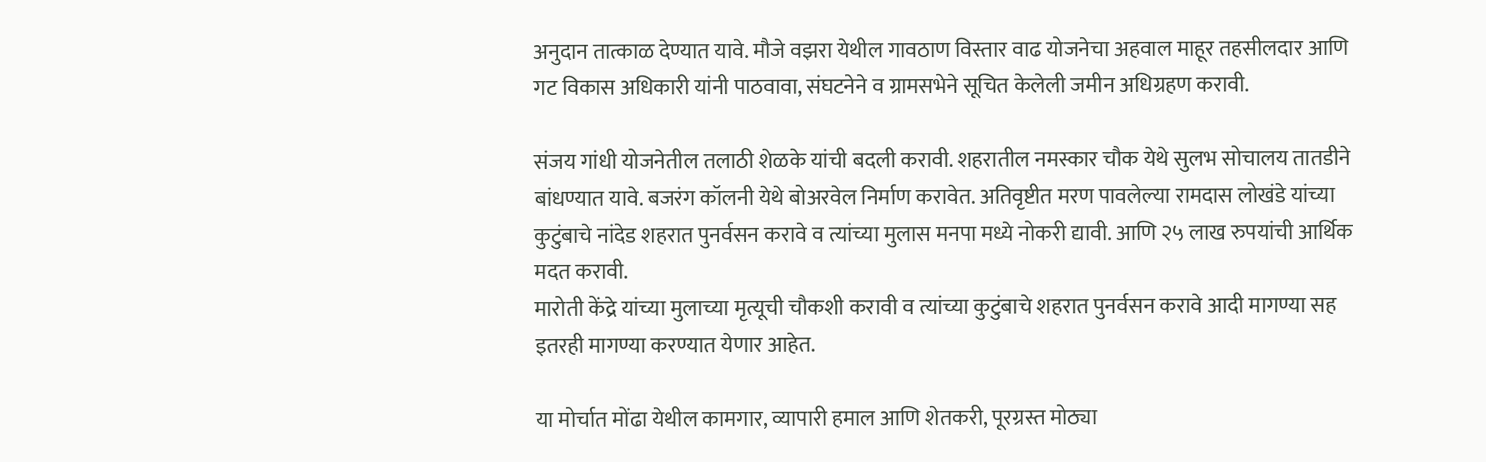अनुदान तात्काळ देण्यात यावे. मौजे वझरा येथील गावठाण विस्तार वाढ योजनेचा अहवाल माहूर तहसीलदार आणि गट विकास अधिकारी यांनी पाठवावा, संघटनेने व ग्रामसभेने सूचित केलेली जमीन अधिग्रहण करावी.

संजय गांधी योजनेतील तलाठी शेळके यांची बदली करावी. शहरातील नमस्कार चौक येथे सुलभ सोचालय तातडीने बांधण्यात यावे. बजरंग कॉलनी येथे बोअरवेल निर्माण करावेत. अतिवृष्टीत मरण पावलेल्या रामदास लोखंडे यांच्या कुटुंबाचे नांदेड शहरात पुनर्वसन करावे व त्यांच्या मुलास मनपा मध्ये नोकरी द्यावी. आणि २५ लाख रुपयांची आर्थिक मदत करावी.
मारोती केंद्रे यांच्या मुलाच्या मृत्यूची चौकशी करावी व त्यांच्या कुटुंबाचे शहरात पुनर्वसन करावे आदी मागण्या सह इतरही मागण्या करण्यात येणार आहेत.

या मोर्चात मोंढा येथील कामगार, व्यापारी हमाल आणि शेतकरी, पूरग्रस्त मोठ्या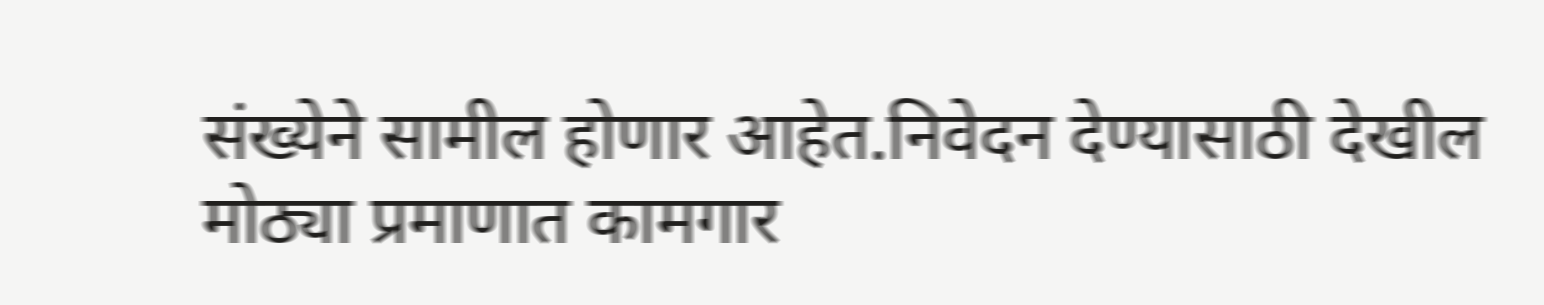संख्येने सामील होणार आहेत.निवेदन देण्यासाठी देखील मोठ्या प्रमाणात कामगार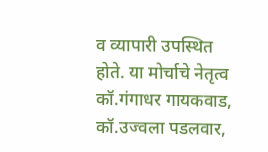व व्यापारी उपस्थित होते. या मोर्चाचे नेतृत्व कॉ.गंगाधर गायकवाड, कॉ.उज्वला पडलवार,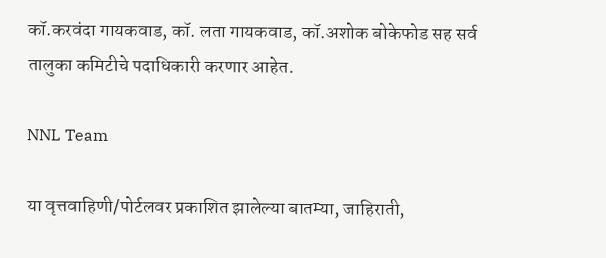कॉ.करवंदा गायकवाड, कॉ. लता गायकवाड, कॉ.अशोक बोकेफोड सह सर्व तालुका कमिटीचे पदाधिकारी करणार आहेत.

NNL Team

या वृत्तवाहिणी/पोर्टलवर प्रकाशित झालेल्या बातम्या, जाहिराती,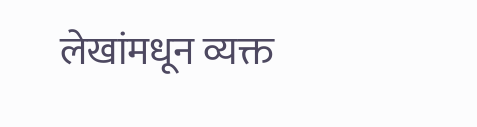लेखांमधून व्यक्त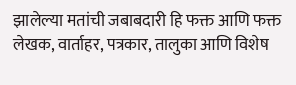झालेल्या मतांची जबाबदारी हि फक्त आणि फक्त लेखक, वार्ताहर, पत्रकार, तालुका आणि विशेष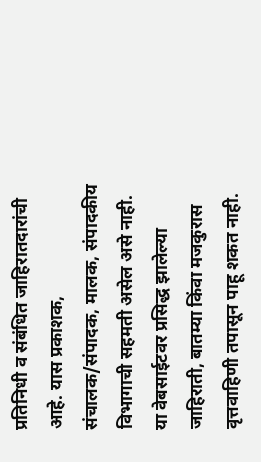प्रतिनिधी व संबंधित जाहिरातदारांची आहे. यास प्रकाशक, संचालक/संपादक, मालक, संपादकीय विभागाची सहमती असेल असे नाही. या वेबसाईटवर प्रसिद्ध झालेल्या जाहिराती, बातम्या किंवा मजकुरास वृत्तवाहिणी तपासून पाहू शकत नाही.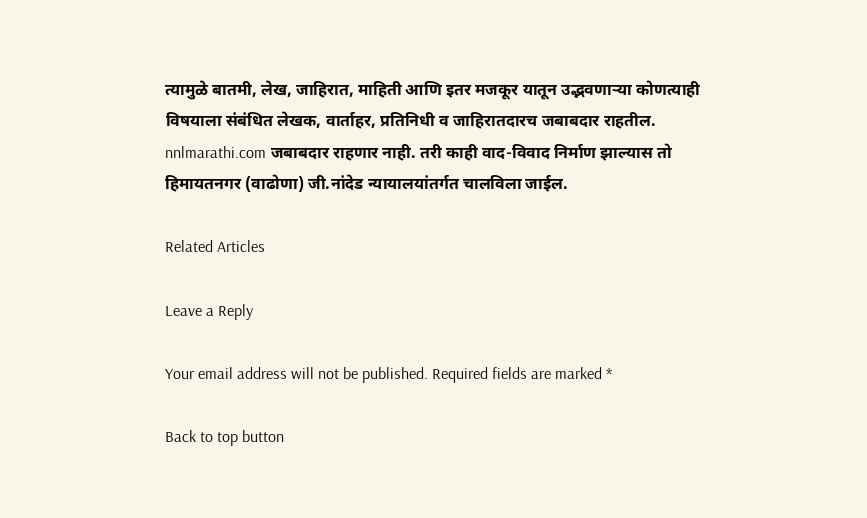त्यामुळे बातमी, लेख, जाहिरात, माहिती आणि इतर मजकूर यातून उद्भवणाऱ्या कोणत्याही विषयाला संबंधित लेखक, वार्ताहर, प्रतिनिधी व जाहिरातदारच जबाबदार राहतील. nnlmarathi.com जबाबदार राहणार नाही. तरी काही वाद-विवाद निर्माण झाल्यास तो हिमायतनगर (वाढोणा) जी.नांदेड न्यायालयांतर्गत चालविला जाईल.

Related Articles

Leave a Reply

Your email address will not be published. Required fields are marked *

Back to top button